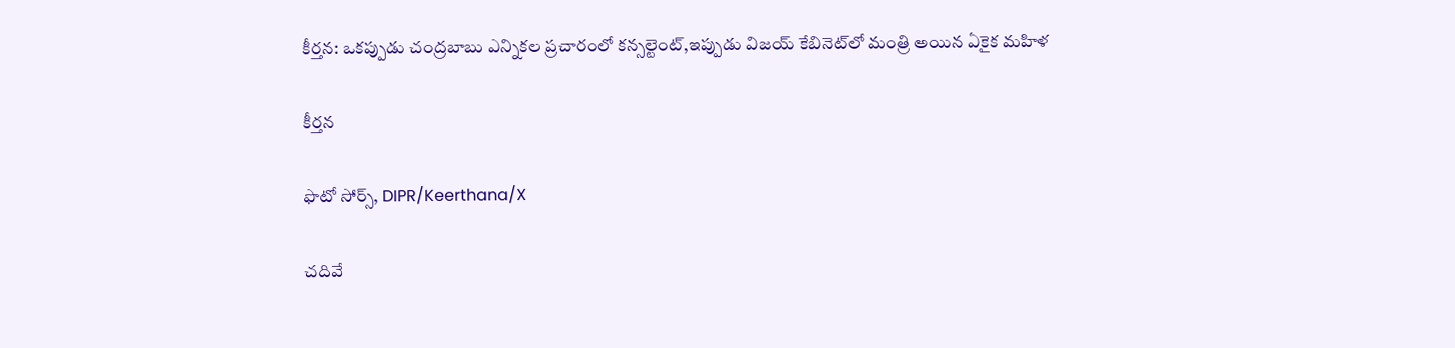కీర్తన: ఒకప్పుడు చంద్రబాబు ఎన్నికల ప్రచారంలో కన్సల్టెంట్,ఇప్పుడు విజయ్ కేబినెట్‌లో మంత్రి అయిన ఏకైక మహిళ

కీర్తన

ఫొటో సోర్స్, DIPR/Keerthana/X

చదివే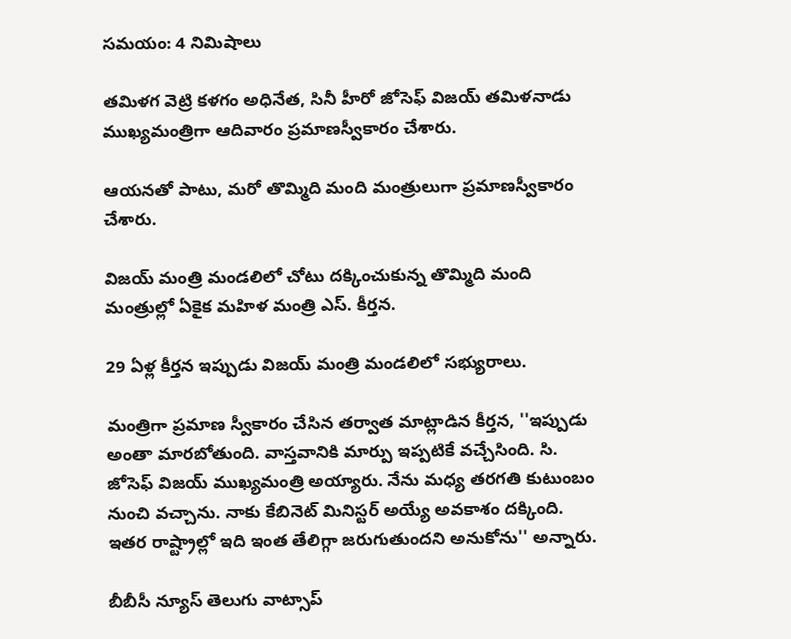సమయం: 4 నిమిషాలు

తమిళగ వెట్రి కళగం అధినేత, సినీ హీరో జోసెఫ్ విజయ్ తమిళనాడు ముఖ్యమంత్రిగా ఆదివారం ప్రమాణస్వీకారం చేశారు.

ఆయనతో పాటు, మరో తొమ్మిది మంది మంత్రులుగా ప్రమాణస్వీకారం చేశారు.

విజయ్ మంత్రి మండలిలో చోటు దక్కించుకున్న తొమ్మిది మంది మంత్రుల్లో ఏకైక మహిళ మంత్రి ఎస్. కీర్తన.

29 ఏళ్ల కీర్తన ఇప్పుడు విజయ్ మంత్రి మండలిలో సభ్యురాలు.

మంత్రిగా ప్రమాణ స్వీకారం చేసిన తర్వాత మాట్లాడిన కీర్తన, ''ఇప్పుడు అంతా మారబోతుంది. వాస్తవానికి మార్పు ఇప్పటికే వచ్చేసింది. సి. జోసెఫ్ విజయ్ ముఖ్యమంత్రి అయ్యారు. నేను మధ్య తరగతి కుటుంబం నుంచి వచ్చాను. నాకు కేబినెట్ మినిస్టర్ అయ్యే అవకాశం దక్కింది. ఇతర రాష్ట్రాల్లో ఇది ఇంత తేలిగ్గా జరుగుతుందని అనుకోను'' అన్నారు.

బీబీసీ న్యూస్ తెలుగు వాట్సాప్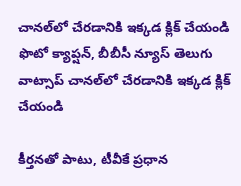చానల్‌లో చేరడానికి ఇక్కడ క్లిక్ చేయండి
ఫొటో క్యాప్షన్, బీబీసీ న్యూస్ తెలుగు వాట్సాప్ చానల్‌లో చేరడానికి ఇక్కడ క్లిక్ చేయండి

కీర్తనతో పాటు, టీవీకే ప్రధాన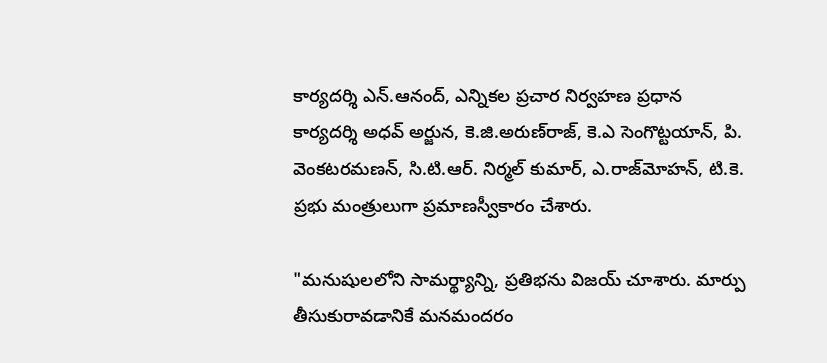కార్యదర్శి ఎన్.ఆనంద్, ఎన్నికల ప్రచార నిర్వహణ ప్రధాన కార్యదర్శి అధవ్ అర్జున, కె.జి.అరుణ్‌రాజ్, కె.ఎ సెంగొట్టయాన్, పి. వెంకటరమణన్, సి.టి.ఆర్. నిర్మల్ కుమార్, ఎ.రాజ్‌మోహన్, టి.కె. ప్రభు మంత్రులుగా ప్రమాణస్వీకారం చేశారు.

"మనుషులలోని సామర్థ్యాన్ని, ప్రతిభను విజయ్ చూశారు. మార్పు తీసుకురావడానికే మనమందరం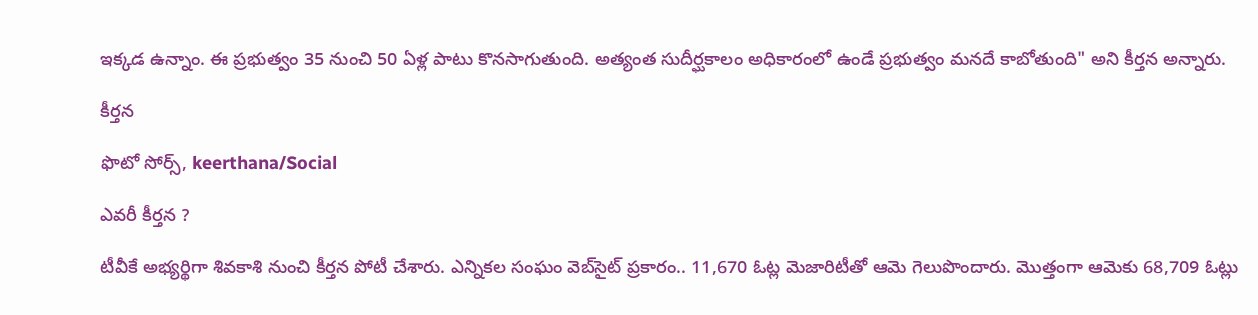ఇక్కడ ఉన్నాం. ఈ ప్రభుత్వం 35 నుంచి 50 ఏళ్ల పాటు కొనసాగుతుంది. అత్యంత సుదీర్ఘకాలం అధికారంలో ఉండే ప్రభుత్వం మనదే కాబోతుంది" అని కీర్తన అన్నారు.

కీర్తన

ఫొటో సోర్స్, keerthana/Social

ఎవరీ కీర్తన ?

టీవీకే అభ్యర్థిగా శివకాశి నుంచి కీర్తన పోటీ చేశారు. ఎన్నికల సంఘం వెబ్‌సైట్ ప్రకారం.. 11,670 ఓట్ల మెజారిటీతో ఆమె గెలుపొందారు. మొత్తంగా ఆమెకు 68,709 ఓట్లు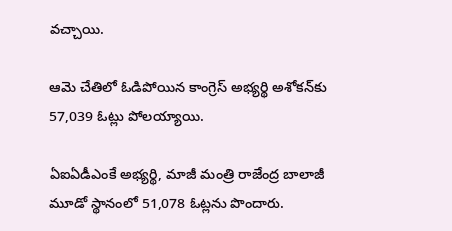వచ్చాయి.

ఆమె చేతిలో ఓడిపోయిన కాంగ్రెస్ అభ్యర్థి అశోకన్‌‌కు 57,039 ఓట్లు పోలయ్యాయి.

ఏఐఏడీఎంకే అభ్యర్థి, మాజీ మంత్రి రాజేంద్ర బాలాజీ మూడో స్థానంలో 51,078 ఓట్లను పొందారు.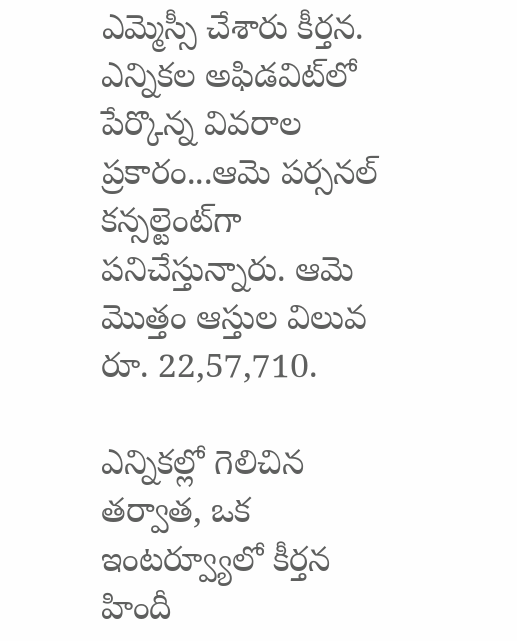ఎమ్మెస్సీ చేశారు కీర్తన. ఎన్నికల అఫిడవిట్‌లో పేర్కొన్న వివరాల ప్రకారం...ఆమె పర్సనల్ కన్సల్టెంట్‌గా పనిచేస్తున్నారు. ఆమె మొత్తం ఆస్తుల విలువ రూ. 22,57,710.

ఎన్నికల్లో గెలిచిన తర్వాత, ఒక ఇంటర్వ్యూలో కీర్తన హిందీ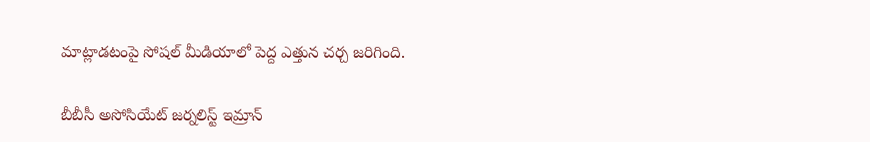మాట్లాడటంపై సోషల్ మీడియాలో పెద్ద ఎత్తున చర్చ జరిగింది.

బీబీసీ అసోసియేట్ జర్నలిస్ట్ ఇమ్రాన్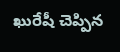ఖురేషీ చెప్పిన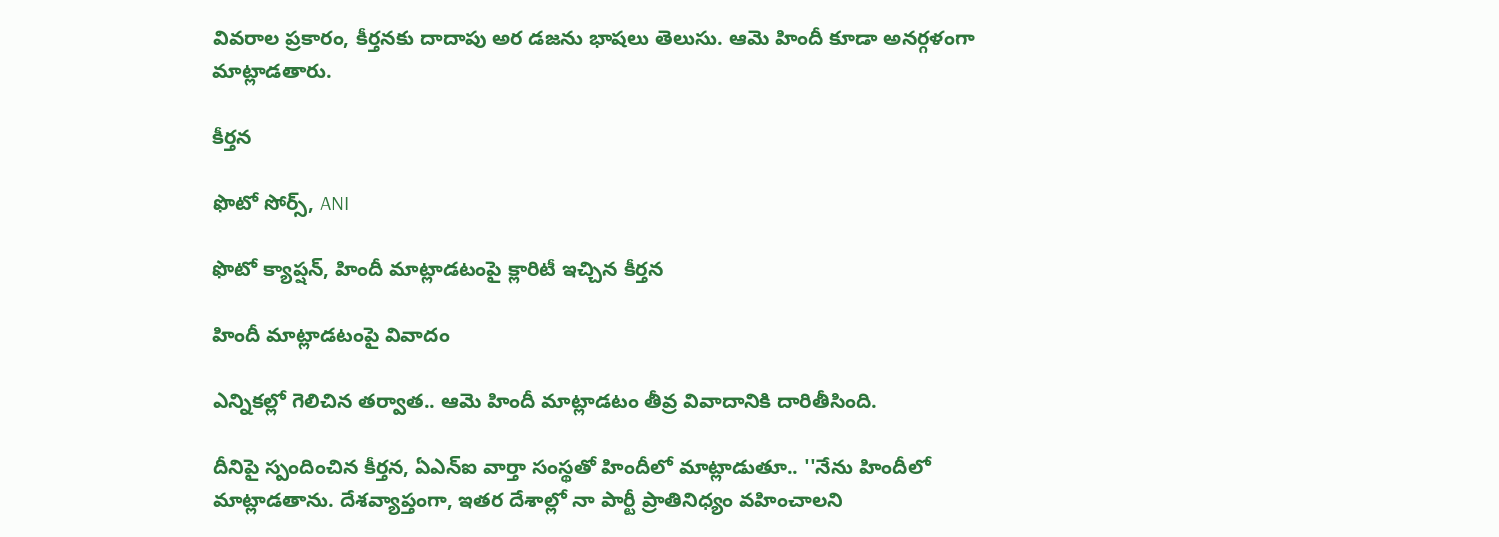వివరాల ప్రకారం, కీర్తనకు దాదాపు అర డజను భాషలు తెలుసు. ఆమె హిందీ కూడా అనర్గళంగా మాట్లాడతారు.

కీర్తన

ఫొటో సోర్స్, ANI

ఫొటో క్యాప్షన్, హిందీ మాట్లాడటంపై క్లారిటీ ఇచ్చిన కీర్తన

హిందీ మాట్లాడటంపై వివాదం

ఎన్నికల్లో గెలిచిన తర్వాత.. ఆమె హిందీ మాట్లాడటం తీవ్ర వివాదానికి దారితీసింది.

దీనిపై స్పందించిన కీర్తన, ఏఎన్ఐ వార్తా సంస్థతో హిందీలో మాట్లాడుతూ.. ''నేను హిందీలో మాట్లాడతాను. దేశవ్యాప్తంగా, ఇతర దేశాల్లో నా పార్టీ ప్రాతినిధ్యం వహించాలని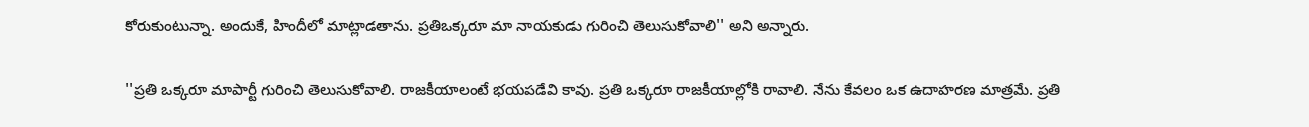కోరుకుంటున్నా. అందుకే, హిందీలో మాట్లాడతాను. ప్రతిఒక్కరూ మా నాయకుడు గురించి తెలుసుకోవాలి'' అని అన్నారు.

''ప్రతి ఒక్కరూ మాపార్టీ గురించి తెలుసుకోవాలి. రాజకీయాలంటే భయపడేవి కావు. ప్రతి ఒక్కరూ రాజకీయాల్లోకి రావాలి. నేను కేవలం ఒక ఉదాహరణ మాత్రమే. ప్రతి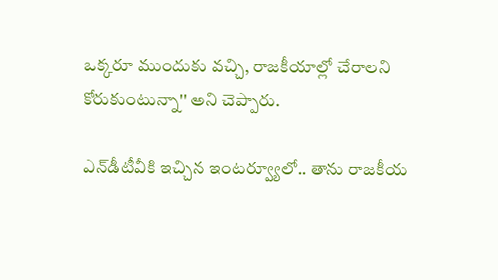ఒక్కరూ ముందుకు వచ్చి, రాజకీయాల్లో చేరాలని కోరుకుంటున్నా'' అని చెప్పారు.

ఎన్‌డీటీవీకి ఇచ్చిన ఇంటర్వ్యూలో.. తాను రాజకీయ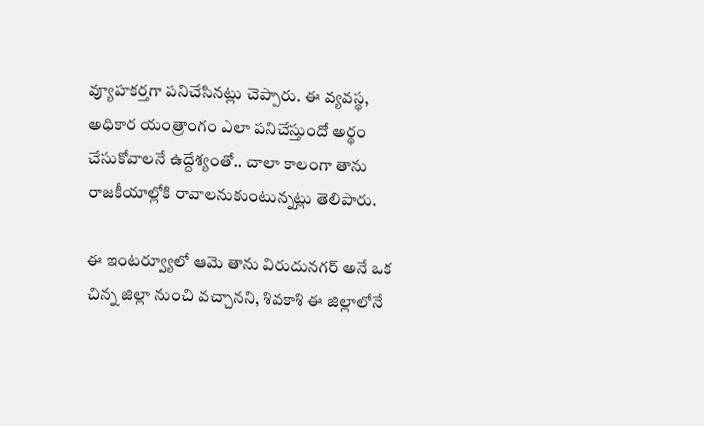వ్యూహకర్తగా పనిచేసినట్లు చెప్పారు. ఈ వ్యవస్థ, అధికార యంత్రాంగం ఎలా పనిచేస్తుందో అర్థం చేసుకోవాలనే ఉద్దేశ్యంతో.. చాలా కాలంగా తాను రాజకీయాల్లోకి రావాలనుకుంటున్నట్లు తెలిపారు.

ఈ ఇంటర్వ్యూలో ఆమె తాను విరుదునగర్ అనే ఒక చిన్న జిల్లా నుంచి వచ్చానని, శివకాశి ఈ జిల్లాలోనే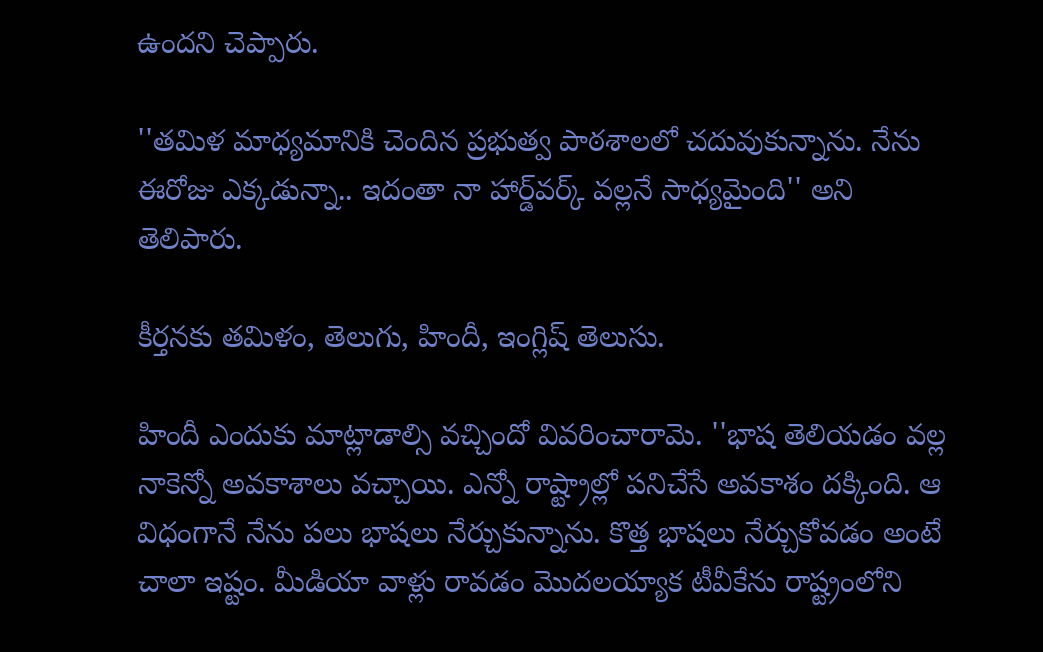ఉందని చెప్పారు.

''తమిళ మాధ్యమానికి చెందిన ప్రభుత్వ పాఠశాలలో చదువుకున్నాను. నేను ఈరోజు ఎక్కడున్నా.. ఇదంతా నా హార్డ్‌వర్క్ వల్లనే సాధ్యమైంది'' అని తెలిపారు.

కీర్తనకు తమిళం, తెలుగు, హిందీ, ఇంగ్లిష్ తెలుసు.

హిందీ ఎందుకు మాట్లాడాల్సి వచ్చిందో వివరించారామె. ''భాష తెలియడం వల్ల నాకెన్నో అవకాశాలు వచ్చాయి. ఎన్నో రాష్ట్రాల్లో పనిచేసే అవకాశం దక్కింది. ఆ విధంగానే నేను పలు భాషలు నేర్చుకున్నాను. కొత్త భాషలు నేర్చుకోవడం అంటే చాలా ఇష్టం. మీడియా వాళ్లు రావడం మొదలయ్యాక టీవీకేను రాష్ట్రంలోని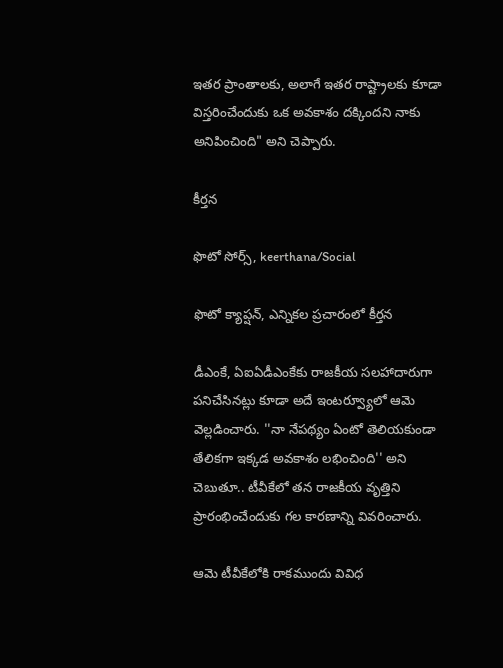ఇతర ప్రాంతాలకు, అలాగే ఇతర రాష్ట్రాలకు కూడా విస్తరించేందుకు ఒక అవకాశం దక్కిందని నాకు అనిపించింది" అని చెప్పారు.

కీర్తన

ఫొటో సోర్స్, keerthana/Social

ఫొటో క్యాప్షన్, ఎన్నికల ప్రచారంలో కీర్తన

డీఎంకే, ఏఐఏడీఎంకేకు రాజకీయ సలహాదారుగా పనిచేసినట్లు కూడా అదే ఇంటర్వ్యూలో ఆమె వెల్లడించారు. ''నా నేపథ్యం ఏంటో తెలియకుండా తేలికగా ఇక్కడ అవకాశం లభించింది'' అని చెబుతూ.. టీవీకేలో తన రాజకీయ వృత్తిని ప్రారంభించేందుకు గల కారణాన్ని వివరించారు.

ఆమె టీవీకేలోకి రాకముందు వివిధ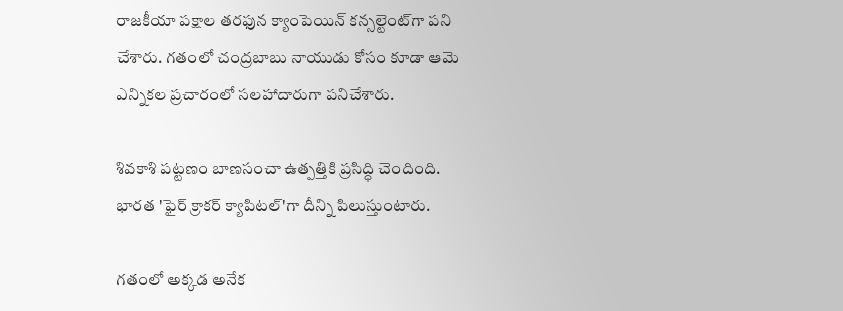రాజకీయా పక్షాల తరఫున క్యాంపెయిన్ కన్సల్టెంట్‌గా పని చేశారు. గతంలో చంద్రబాబు నాయుడు కోసం కూడా ఆమె ఎన్నికల ప్రచారంలో సలహాదారుగా పనిచేశారు.

శివకాశి పట్టణం బాణసంచా ఉత్పత్తికి ప్రసిద్ధి చెందింది. భారత 'ఫైర్ క్రాకర్ క్యాపిటల్'గా దీన్ని పిలుస్తుంటారు.

గతంలో అక్కడ అనేక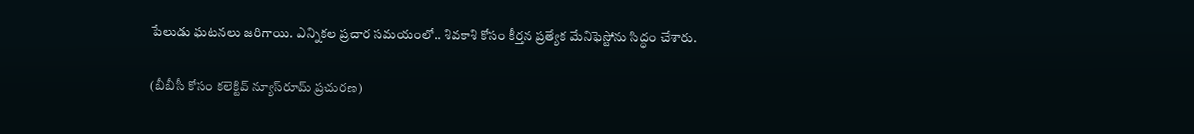పేలుడు ఘటనలు జరిగాయి. ఎన్నికల ప్రచార సమయంలో.. శివకాశి కోసం కీర్తన ప్రత్యేక మేనిఫెస్టోను సిద్ధం చేశారు.

(బీబీసీ కోసం కలెక్టివ్ న్యూస్‌రూమ్ ప్రచురణ)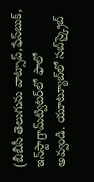(బీబీసీ తెలుగును వాట్సాప్‌,ఫేస్‌బుక్, ఇన్‌స్టాగ్రామ్‌ట్విటర్‌లో ఫాలో అవ్వండి. యూట్యూబ్‌లో సబ్‌స్క్రైబ్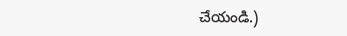చేయండి.)